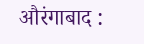औरंगाबाद :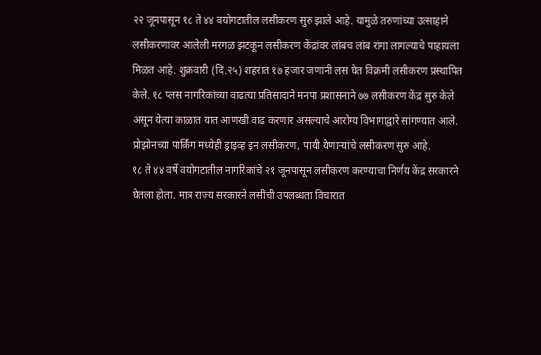२२ जूनपासून १८ ते ४४ वयोगटातील लसीकरण सुरु झाले आहे. यामुळे तरुणांच्या उत्साहाने लसीकरणावर आलेली मरगळ झटकून लसीकरण केंद्रांवर लांबच लांब रांगा लागल्याचे पाहायला मिळत आहे. शुक्रवारी (दि.२५) शहरात १७ हजार जणांनी लस घेत विक्रमी लसीकरण प्रस्थापित केले. १८ प्लस नागरिकांच्या वाढत्या प्रतिसादाने मनपा प्रशासनाने ७७ लसीकरण केंद्र सुरु केले असून येत्या काळात यात आणखी वाढ करणार असल्याचे आरोग्य विभागाद्वारे सांगण्यात आले. प्रोझोनच्या पार्किंग मध्येही ड्राइव्ह इन लसीकरण, पायी येणाऱ्यांचे लसीकरण सुरु आहे.
१८ ते ४४ वर्षे वयोगटातील नागरिकांचे २१ जूनपासून लसीकरण करण्याचा निर्णय केंद्र सरकारने घेतला होता. मात्र राज्य सरकारने लसींची उपलब्धता विचारात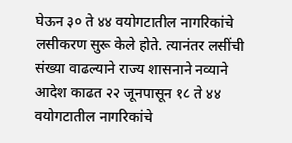घेऊन ३० ते ४४ वयोगटातील नागरिकांचे लसीकरण सुरू केले होते. त्यानंतर लसींची संख्या वाढल्याने राज्य शासनाने नव्याने आदेश काढत २२ जूनपासून १८ ते ४४ वयोगटातील नागरिकांचे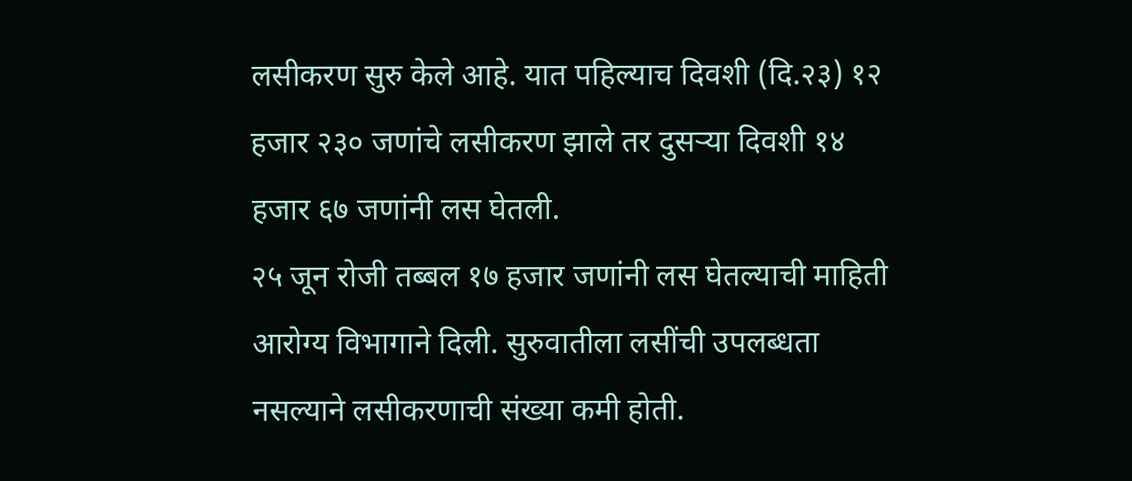लसीकरण सुरु केले आहे. यात पहिल्याच दिवशी (दि.२३) १२ हजार २३० जणांचे लसीकरण झाले तर दुसऱ्या दिवशी १४ हजार ६७ जणांनी लस घेतली.
२५ जून रोजी तब्बल १७ हजार जणांनी लस घेतल्याची माहिती आरोग्य विभागाने दिली. सुरुवातीला लसींची उपलब्धता नसल्याने लसीकरणाची संख्या कमी होती.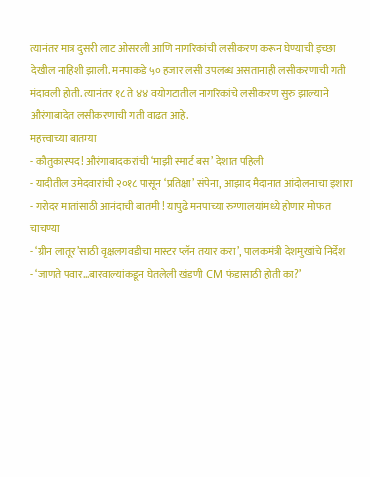त्यानंतर मात्र दुसरी लाट ओसरली आणि नागरिकांची लसीकरण करून घेण्याची इच्छा देखील नाहिशी झाली. मनपाकडे ५० हजार लसी उपलब्ध असतानाही लसीकरणाची गती मंदावली होती. त्यानंतर १८ ते ४४ वयोगटातील नागरिकांचे लसीकरण सुरु झाल्याने औरंगाबादेत लसीकरणाची गती वाढत आहे.
महत्त्वाच्या बातम्या
- कौतुकास्पद! औरंगाबादकरांची ‘माझी स्मार्ट बस’ देशात पहिली
- यादीतील उमेदवारांची २०१८ पासून ‘प्रतिक्षा’ संपेना, आझाद मैदानात आंदोलनाचा इशारा
- गरोदर मातांसाठी आनंदाची बातमी ! यापुढे मनपाच्या रुग्णालयांमध्ये होणार मोफत चाचण्या
- ‘ग्रीन लातूर’साठी वृक्षलगवडीचा मास्टर प्लॅन तयार करा’, पालकमंत्री देशमुखांचे निर्देश
- ‘जाणते पवार…बारवाल्यांकडून घेतलेली खंडणी CM फंडासाठी होती का?’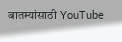बातम्यांसाठी YouTube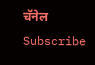चॅनेल Subscribe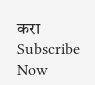करा
Subscribe Now